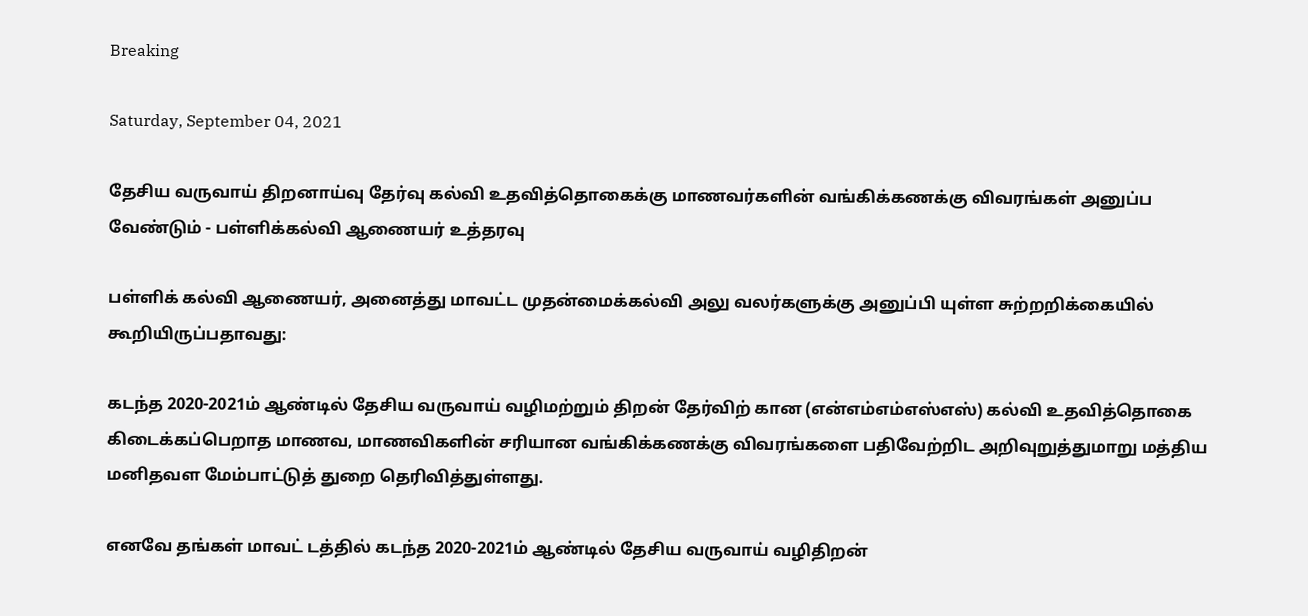Breaking

Saturday, September 04, 2021

தேசிய வருவாய் திறனாய்வு தேர்வு கல்வி உதவித்தொகைக்கு மாணவர்களின் வங்கிக்கணக்கு விவரங்கள் அனுப்ப வேண்டும் - பள்ளிக்கல்வி ஆணையர் உத்தரவு

பள்ளிக் கல்வி ஆணையர், அனைத்து மாவட்ட முதன்மைக்கல்வி அலு வலர்களுக்கு அனுப்பி யுள்ள சுற்றறிக்கையில் கூறியிருப்பதாவது:

கடந்த 2020-2021ம் ஆண்டில் தேசிய வருவாய் வழிமற்றும் திறன் தேர்விற் கான (என்எம்எம்எஸ்எஸ்) கல்வி உதவித்தொகை கிடைக்கப்பெறாத மாணவ, மாணவிகளின் சரியான வங்கிக்கணக்கு விவரங்களை பதிவேற்றிட அறிவுறுத்துமாறு மத்திய மனிதவள மேம்பாட்டுத் துறை தெரிவித்துள்ளது.

எனவே தங்கள் மாவட் டத்தில் கடந்த 2020-2021ம் ஆண்டில் தேசிய வருவாய் வழிதிறன்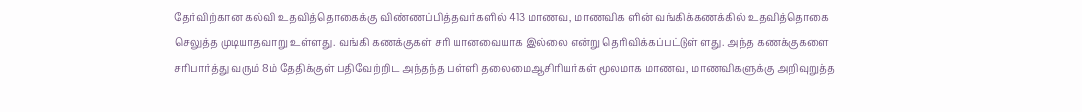தேர்விற்கான கல்வி உதவித்தொகைக்கு விண்ணப்பித்தவர்களில் 413 மாணவ, மாணவிக ளின் வங்கிக்கணக்கில் உதவித்தொகை செலுத்த முடியாதவாறு உள்ளது. வங்கி கணக்குகள் சரி யானவையாக இல்லை என்று தெரிவிக்கப்பட்டுள் ளது. அந்த கணக்குகளை சரிபார்த்து வரும் 8ம் தேதிக்குள் பதிவேற்றிட அந்தந்த பள்ளி தலைமைஆசிரியர்கள் மூலமாக மாணவ, மாணவிகளுக்கு அறிவுறுத்த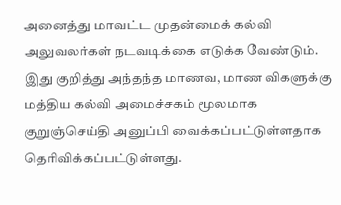அனைத்து மாவட்ட முதன்மைக் கல்வி அலுவலர்கள் நடவடிக்கை எடுக்க வேண்டும். இது குறித்து அந்தந்த மாணவ, மாண விகளுக்கு மத்திய கல்வி அமைச்சகம் மூலமாக குறுஞ்செய்தி அனுப்பி வைக்கப்பட்டுள்ளதாக தெரிவிக்கப்பட்டுள்ளது.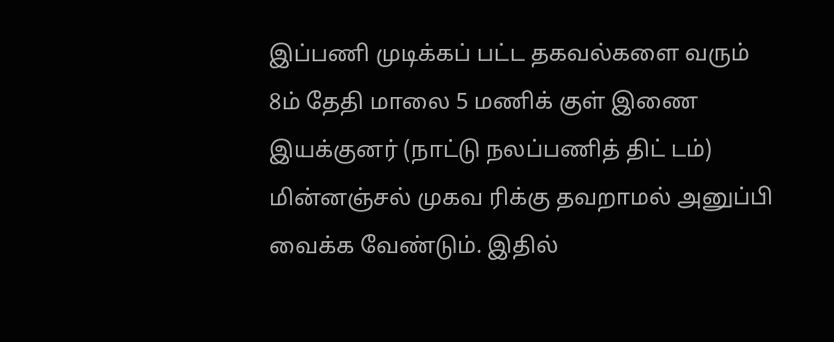இப்பணி முடிக்கப் பட்ட தகவல்களை வரும் 8ம் தேதி மாலை 5 மணிக் குள் இணை இயக்குனர் (நாட்டு நலப்பணித் திட் டம்) மின்னஞ்சல் முகவ ரிக்கு தவறாமல் அனுப்பி வைக்க வேண்டும். இதில்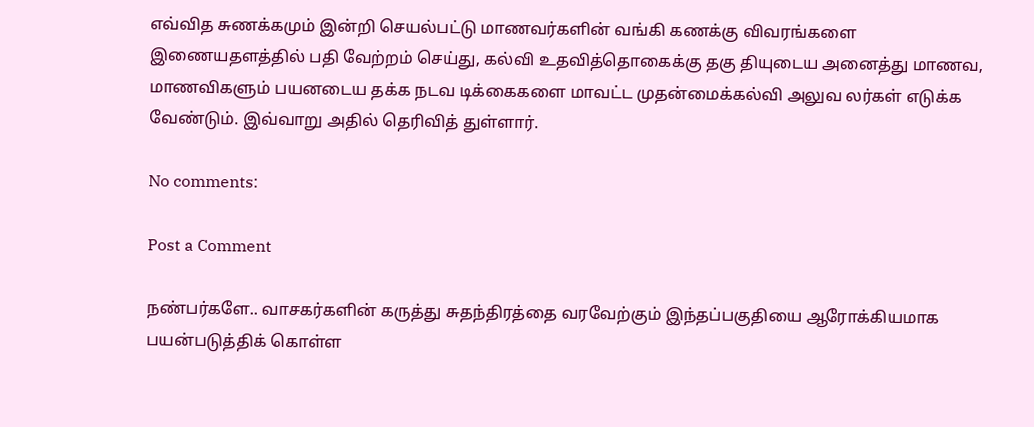எவ்வித சுணக்கமும் இன்றி செயல்பட்டு மாணவர்களின் வங்கி கணக்கு விவரங்களை இணையதளத்தில் பதி வேற்றம் செய்து, கல்வி உதவித்தொகைக்கு தகு தியுடைய அனைத்து மாணவ, மாணவிகளும் பயனடைய தக்க நடவ டிக்கைகளை மாவட்ட முதன்மைக்கல்வி அலுவ லர்கள் எடுக்க வேண்டும். இவ்வாறு அதில் தெரிவித் துள்ளார்.

No comments:

Post a Comment

நண்பர்களே.. வாசகர்களின் கருத்து சுதந்திரத்தை வரவேற்கும் இந்தப்பகுதியை ஆரோக்கியமாக பயன்படுத்திக் கொள்ள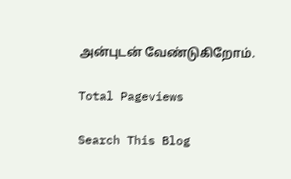அன்புடன் வேண்டுகிறோம்.

Total Pageviews

Search This Blog